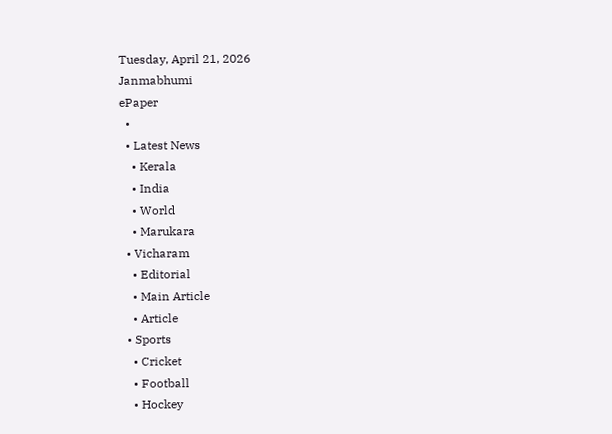Tuesday, April 21, 2026
Janmabhumi
ePaper
  •
  • Latest News
    • Kerala
    • India
    • World
    • Marukara
  • Vicharam
    • Editorial
    • Main Article
    • Article
  • Sports
    • Cricket
    • Football
    • Hockey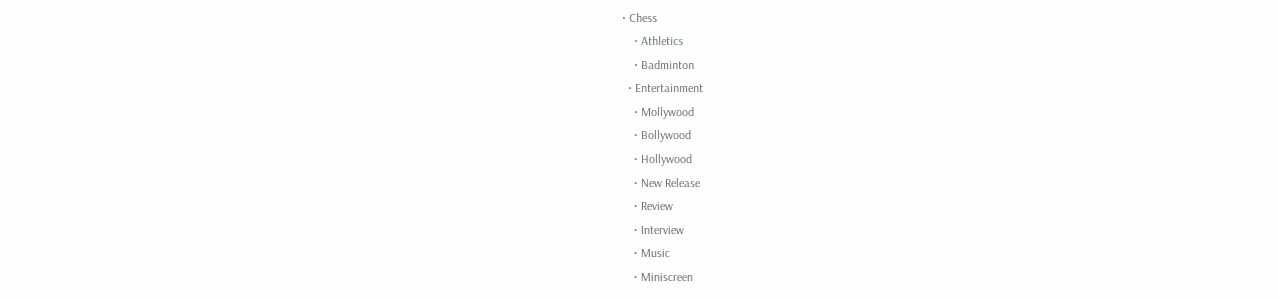• Chess
    • Athletics
    • Badminton
  • Entertainment
    • Mollywood
    • Bollywood
    • Hollywood
    • New Release
    • Review
    • Interview
    • Music
    • Miniscreen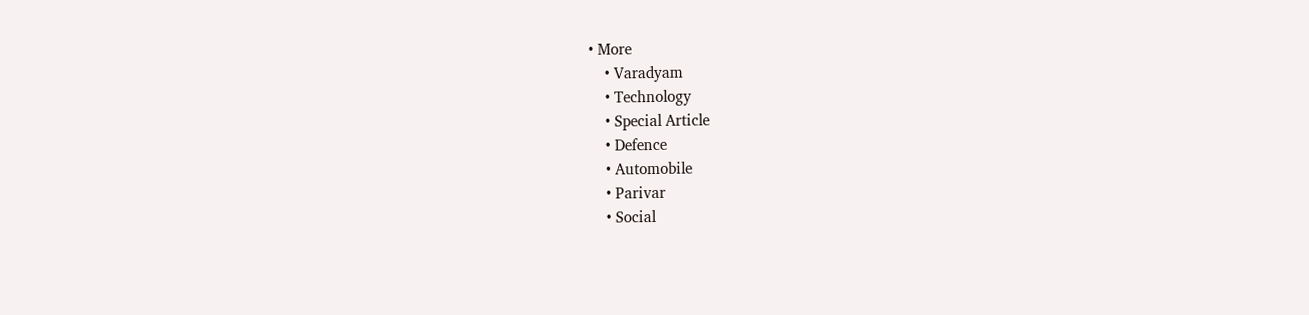• More
    • Varadyam
    • Technology
    • Special Article
    • Defence
    • Automobile
    • Parivar
    • Social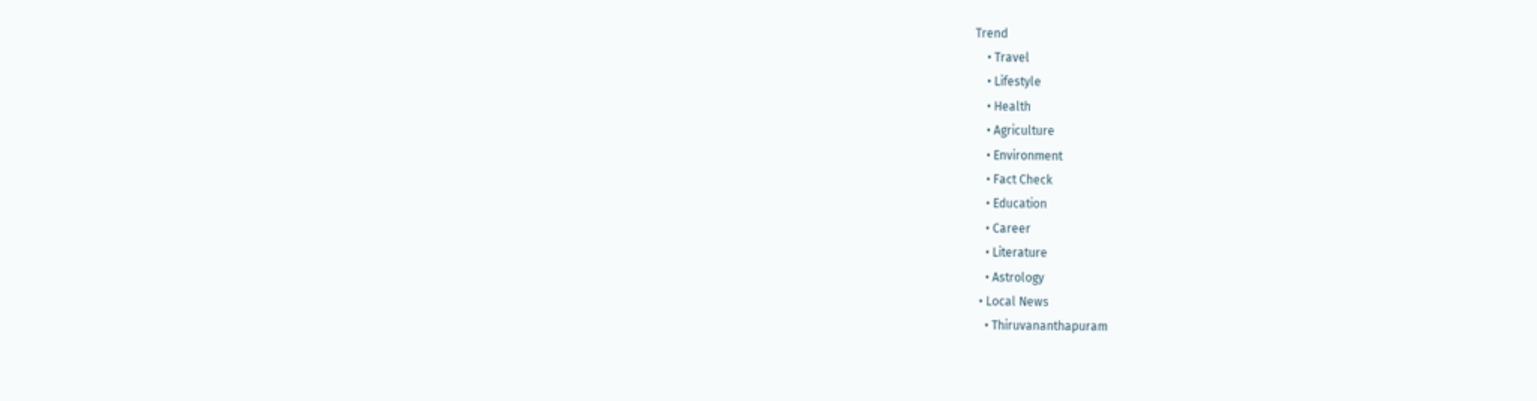Trend
    • Travel
    • Lifestyle
    • Health
    • Agriculture
    • Environment
    • Fact Check
    • Education
    • Career
    • Literature
    • Astrology
  • Local News
    • Thiruvananthapuram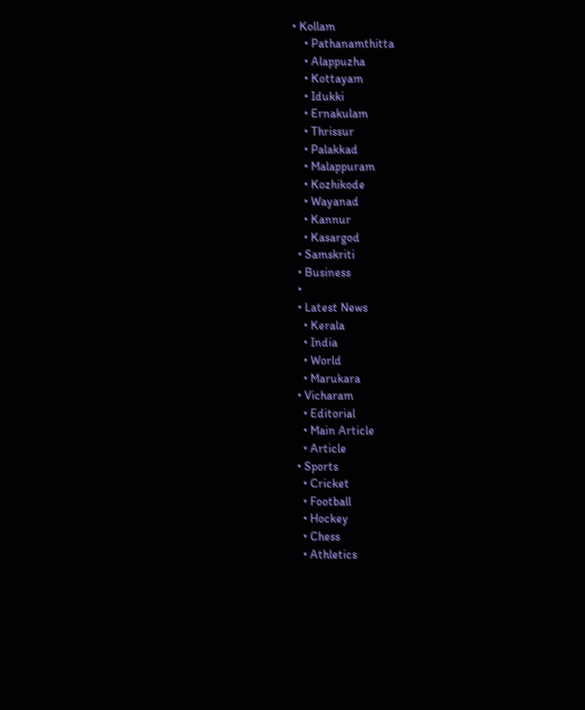• Kollam
    • Pathanamthitta
    • Alappuzha
    • Kottayam
    • Idukki
    • Ernakulam
    • Thrissur
    • Palakkad
    • Malappuram
    • Kozhikode
    • Wayanad
    • Kannur
    • Kasargod
  • Samskriti
  • Business
  •
  • Latest News
    • Kerala
    • India
    • World
    • Marukara
  • Vicharam
    • Editorial
    • Main Article
    • Article
  • Sports
    • Cricket
    • Football
    • Hockey
    • Chess
    • Athletics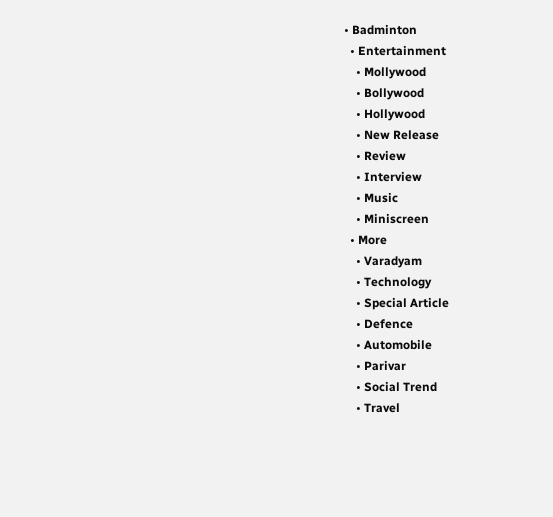• Badminton
  • Entertainment
    • Mollywood
    • Bollywood
    • Hollywood
    • New Release
    • Review
    • Interview
    • Music
    • Miniscreen
  • More
    • Varadyam
    • Technology
    • Special Article
    • Defence
    • Automobile
    • Parivar
    • Social Trend
    • Travel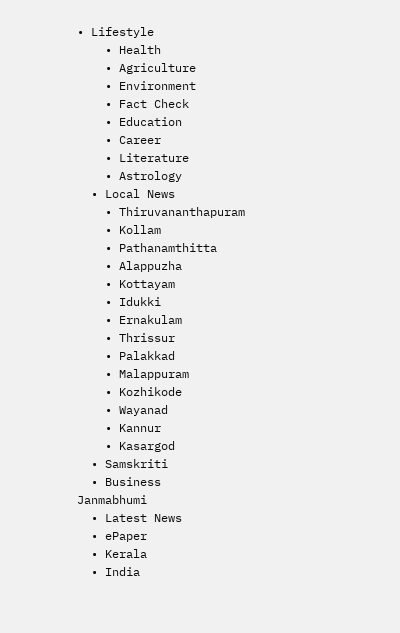• Lifestyle
    • Health
    • Agriculture
    • Environment
    • Fact Check
    • Education
    • Career
    • Literature
    • Astrology
  • Local News
    • Thiruvananthapuram
    • Kollam
    • Pathanamthitta
    • Alappuzha
    • Kottayam
    • Idukki
    • Ernakulam
    • Thrissur
    • Palakkad
    • Malappuram
    • Kozhikode
    • Wayanad
    • Kannur
    • Kasargod
  • Samskriti
  • Business
Janmabhumi
  • Latest News
  • ePaper
  • Kerala
  • India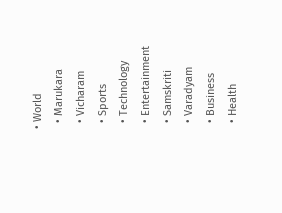• World
  • Marukara
  • Vicharam
  • Sports
  • Technology
  • Entertainment
  • Samskriti
  • Varadyam
  • Business
  • Health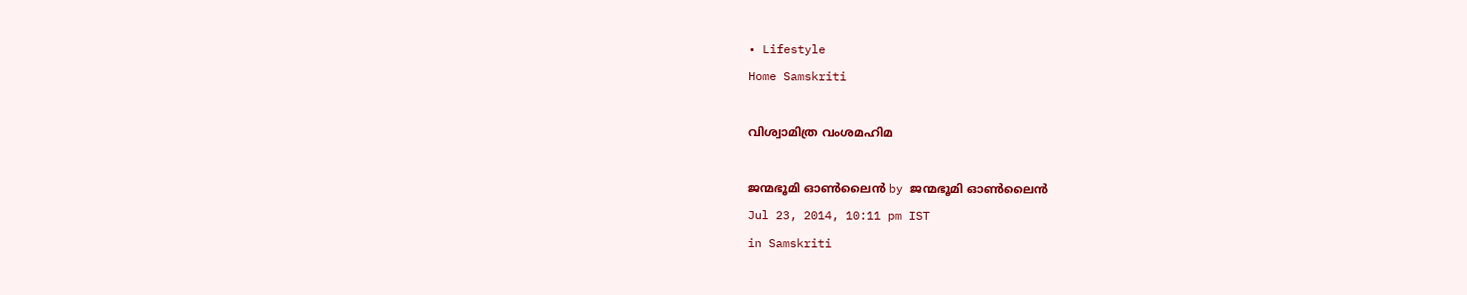• Lifestyle
Home Samskriti

വിശ്വാമിത്ര വംശമഹിമ

ജന്മഭൂമി ഓണ്‍ലൈന്‍ by ജന്മഭൂമി ഓണ്‍ലൈന്‍
Jul 23, 2014, 10:11 pm IST
in Samskriti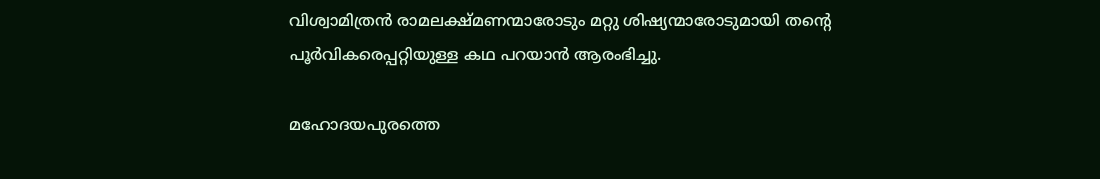വിശ്വാമിത്രന്‍ രാമലക്ഷ്മണന്മാരോടും മറ്റു ശിഷ്യന്മാരോടുമായി തന്റെ പൂര്‍വികരെപ്പറ്റിയുള്ള കഥ പറയാന്‍ ആരംഭിച്ചു.

മഹോദയപുരത്തെ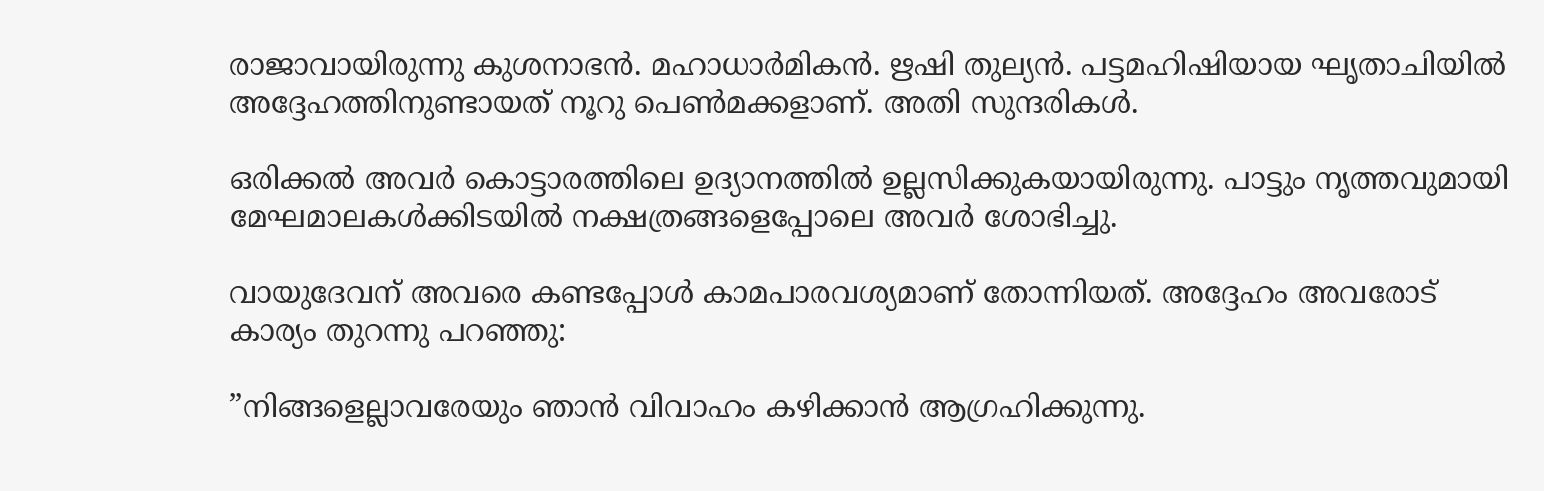രാജാവായിരുന്നു കുശനാഭന്‍. മഹാധാര്‍മികന്‍. ഋഷി തുല്യന്‍. പട്ടമഹിഷിയായ ഘൃതാചിയില്‍ അദ്ദേഹത്തിനുണ്ടായത് നൂറു പെണ്‍മക്കളാണ്. അതി സുന്ദരികള്‍.

ഒരിക്കല്‍ അവര്‍ കൊട്ടാരത്തിലെ ഉദ്യാനത്തില്‍ ഉല്ലസിക്കുകയായിരുന്നു. പാട്ടും നൃത്തവുമായി മേഘമാലകള്‍ക്കിടയില്‍ നക്ഷത്രങ്ങളെപ്പോലെ അവര്‍ ശോഭിച്ചു.

വായുദേവന് അവരെ കണ്ടപ്പോള്‍ കാമപാരവശ്യമാണ് തോന്നിയത്. അദ്ദേഹം അവരോട് കാര്യം തുറന്നു പറഞ്ഞു:

”നിങ്ങളെല്ലാവരേയും ഞാന്‍ വിവാഹം കഴിക്കാന്‍ ആഗ്രഹിക്കുന്നു.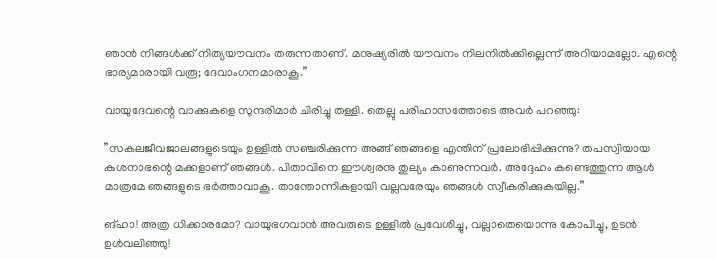ഞാന്‍ നിങ്ങള്‍ക്ക് നിത്യയൗവനം തരുന്നതാണ്. മനുഷ്യരില്‍ യൗവനം നിലനില്‍ക്കില്ലെന്ന് അറിയാമല്ലോ. എന്റെ ഭാര്യമാരായി വരൂ; ദേവാംഗനമാരാകൂ.”

വായുദേവന്റെ വാക്കുകളെ സുന്ദരിമാര്‍ ചിരിച്ചു തള്ളി. തെല്ലു പരിഹാസത്തോടെ അവര്‍ പറഞ്ഞു:

”സകലജീവജാലങ്ങളുടെയും ഉള്ളില്‍ സഞ്ചരിക്കുന്ന അങ്ങ് ഞങ്ങളെ എന്തിന് പ്രലോഭിപ്പിക്കുന്നു? തപസ്വിയായ കുശനാഭന്റെ മക്കളാണ് ഞങ്ങള്‍. പിതാവിനെ ഈശ്വരനു തുല്യം കാണുന്നവര്‍. അദ്ദേഹം കണ്ടെത്തുന്ന ആള്‍ മാത്രമേ ഞങ്ങളുടെ ഭര്‍ത്താവാകൂ. താന്തോന്നികളായി വല്ലവരേയും ഞങ്ങള്‍ സ്വീകരിക്കുകയില്ല.”

ങ്ഹാ! അത്ര ധിക്കാരമോ? വായുഭഗവാന്‍ അവരുടെ ഉള്ളില്‍ പ്രവേശിച്ചു, വല്ലാതെയൊന്നു കോപിച്ചു, ഉടന്‍ ഉള്‍വലിഞ്ഞു!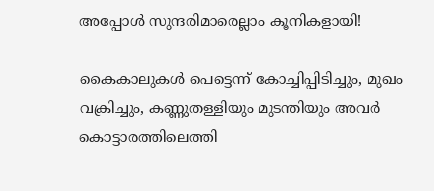അപ്പോള്‍ സുന്ദരിമാരെല്ലാം കൂനികളായി!

കൈകാലുകള്‍ പെട്ടെന്ന് കോച്ചിപ്പിടിച്ചും, മുഖം വക്രിച്ചും, കണ്ണുതള്ളിയും മുടന്തിയും അവര്‍ കൊട്ടാരത്തിലെത്തി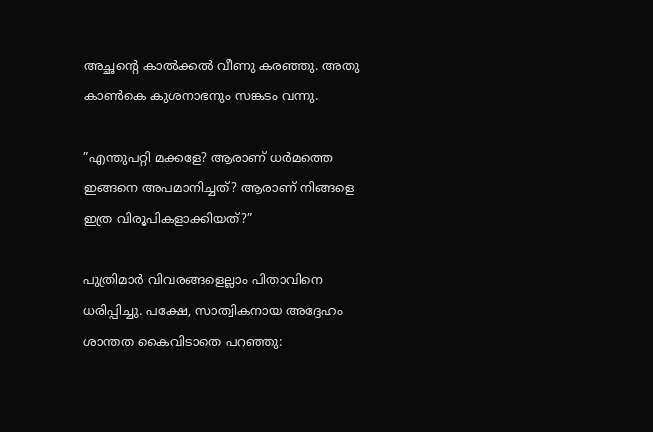അച്ഛന്റെ കാല്‍ക്കല്‍ വീണു കരഞ്ഞു. അതു കാണ്‍കെ കുശനാഭനും സങ്കടം വന്നു.

”എന്തുപറ്റി മക്കളേ? ആരാണ് ധര്‍മത്തെ ഇങ്ങനെ അപമാനിച്ചത്? ആരാണ് നിങ്ങളെ ഇത്ര വിരൂപികളാക്കിയത്?”

പുത്രിമാര്‍ വിവരങ്ങളെല്ലാം പിതാവിനെ ധരിപ്പിച്ചു. പക്ഷേ, സാത്വികനായ അദ്ദേഹം ശാന്തത കൈവിടാതെ പറഞ്ഞു: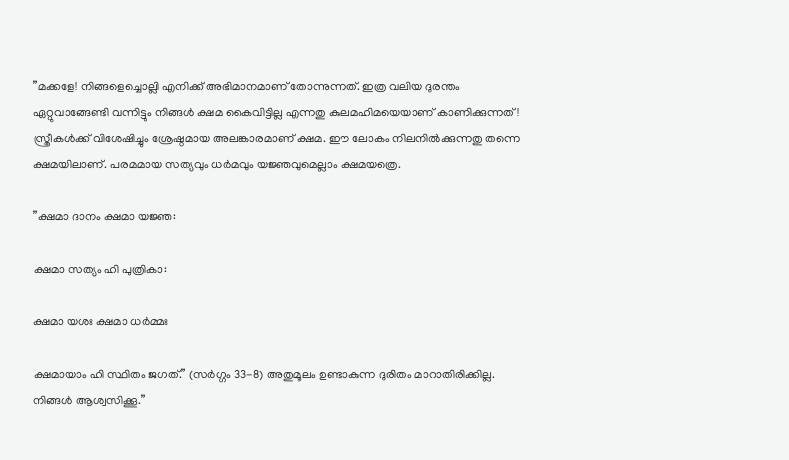”മക്കളേ! നിങ്ങളെച്ചൊല്ലി എനിക്ക് അഭിമാനമാണ് തോന്നുന്നത്. ഇത്ര വലിയ ദുരന്തം ഏറ്റുവാങ്ങേണ്ടി വന്നിട്ടും നിങ്ങള്‍ ക്ഷമ കൈവിട്ടില്ല എന്നതു കുലമഹിമയെയാണ് കാണിക്കുന്നത്! സ്ത്രീകള്‍ക്ക് വിശേഷിച്ചും ശ്രേഷ്ഠമായ അലങ്കാരമാണ് ക്ഷമ. ഈ ലോകം നിലനില്‍ക്കുന്നതു തന്നെ ക്ഷമയിലാണ്. പരമമായ സത്യവും ധര്‍മവും യജ്ഞവുമെല്ലാം ക്ഷമയത്രെ.

”ക്ഷമാ ദാനം ക്ഷമാ യജ്ഞ:

ക്ഷമാ സത്യം ഹി പുത്രികാ:

ക്ഷമാ യശഃ ക്ഷമാ ധര്‍മ്മഃ

ക്ഷമായാം ഹി സ്ഥിതം ജഗത്.” (സര്‍ഗ്ഗം 33-8) അതുമൂലം ഉണ്ടാകുന്ന ദുരിതം മാറാതിരിക്കില്ല. നിങ്ങള്‍ ആശ്വസിക്കൂ.”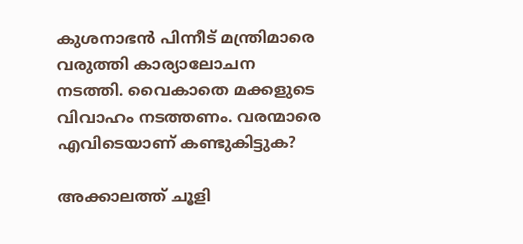കുശനാഭന്‍ പിന്നീട് മന്ത്രിമാരെ വരുത്തി കാര്യാലോചന നടത്തി. വൈകാതെ മക്കളുടെ വിവാഹം നടത്തണം. വരന്മാരെ എവിടെയാണ് കണ്ടുകിട്ടുക?

അക്കാലത്ത് ചൂളി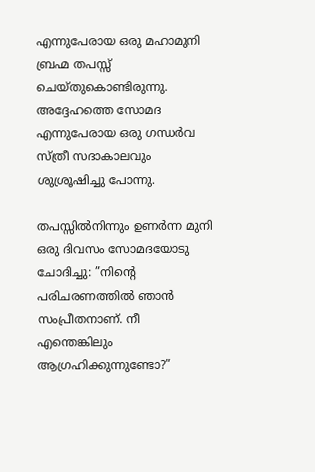എന്നുപേരായ ഒരു മഹാമുനി ബ്രഹ്മ തപസ്സ് ചെയ്തുകൊണ്ടിരുന്നു. അദ്ദേഹത്തെ സോമദ എന്നുപേരായ ഒരു ഗന്ധര്‍വ സ്ത്രീ സദാകാലവും ശുശ്രൂഷിച്ചു പോന്നു.

തപസ്സില്‍നിന്നും ഉണര്‍ന്ന മുനി ഒരു ദിവസം സോമദയോടു ചോദിച്ചു: ”നിന്റെ പരിചരണത്തില്‍ ഞാന്‍ സംപ്രീതനാണ്. നീ എന്തെങ്കിലും ആഗ്രഹിക്കുന്നുണ്ടോ?”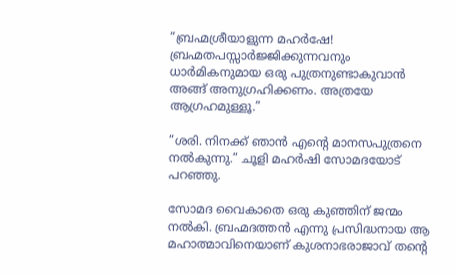”ബ്രഹ്മശ്രീയാളുന്ന മഹര്‍ഷേ! ബ്രഹ്മതപസ്സാര്‍ജ്ജിക്കുന്നവനും ധാര്‍മികനുമായ ഒരു പുത്രനുണ്ടാകുവാന്‍ അങ്ങ് അനുഗ്രഹിക്കണം. അത്രയേ ആഗ്രഹമുള്ളൂ.”

”ശരി. നിനക്ക് ഞാന്‍ എന്റെ മാനസപുത്രനെ നല്‍കുന്നു.” ചൂളി മഹര്‍ഷി സോമദയോട് പറഞ്ഞു.

സോമദ വൈകാതെ ഒരു കുഞ്ഞിന് ജന്മം നല്‍കി. ബ്രഹ്മദത്തന്‍ എന്നു പ്രസിദ്ധനായ ആ മഹാത്മാവിനെയാണ് കുശനാഭരാജാവ് തന്റെ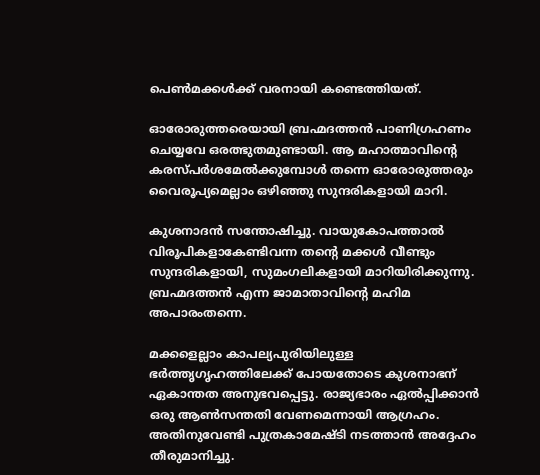പെണ്‍മക്കള്‍ക്ക് വരനായി കണ്ടെത്തിയത്.

ഓരോരുത്തരെയായി ബ്രഹ്മദത്തന്‍ പാണിഗ്രഹണം ചെയ്യവേ ഒരത്ഭുതമുണ്ടായി. ആ മഹാത്മാവിന്റെ കരസ്പര്‍ശമേല്‍ക്കുമ്പോള്‍ തന്നെ ഓരോരുത്തരും വൈരൂപ്യമെല്ലാം ഒഴിഞ്ഞു സുന്ദരികളായി മാറി.

കുശനാദന്‍ സന്തോഷിച്ചു. വായുകോപത്താല്‍ വിരൂപികളാകേണ്ടിവന്ന തന്റെ മക്കള്‍ വീണ്ടും സുന്ദരികളായി, സുമംഗലികളായി മാറിയിരിക്കുന്നു. ബ്രഹ്മദത്തന്‍ എന്ന ജാമാതാവിന്റെ മഹിമ അപാരംതന്നെ.

മക്കളെല്ലാം കാപല്യപുരിയിലുള്ള ഭര്‍ത്തൃഗൃഹത്തിലേക്ക് പോയതോടെ കുശനാഭന് ഏകാന്തത അനുഭവപ്പെട്ടു. രാജ്യഭാരം ഏല്‍പ്പിക്കാന്‍ ഒരു ആണ്‍സന്തതി വേണമെന്നായി ആഗ്രഹം. അതിനുവേണ്ടി പുത്രകാമേഷ്ടി നടത്താന്‍ അദ്ദേഹം തീരുമാനിച്ചു.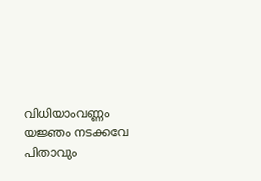വിധിയാംവണ്ണം യജ്ഞം നടക്കവേ പിതാവും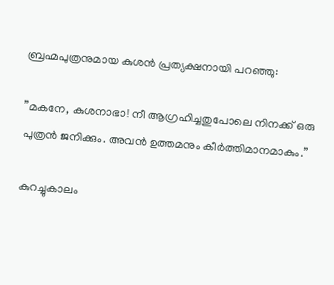ബ്രഹ്മപുത്രനുമായ കുശന്‍ പ്രത്യക്ഷനായി പറഞ്ഞു:

”മകനേ, കുശനാഭാ! നീ ആഗ്രഹിച്ചതുപോലെ നിനക്ക് ഒരു പുത്രന്‍ ജനിക്കും. അവന്‍ ഉത്തമനും കീര്‍ത്തിമാനമാകും.”

കുറച്ചുകാലം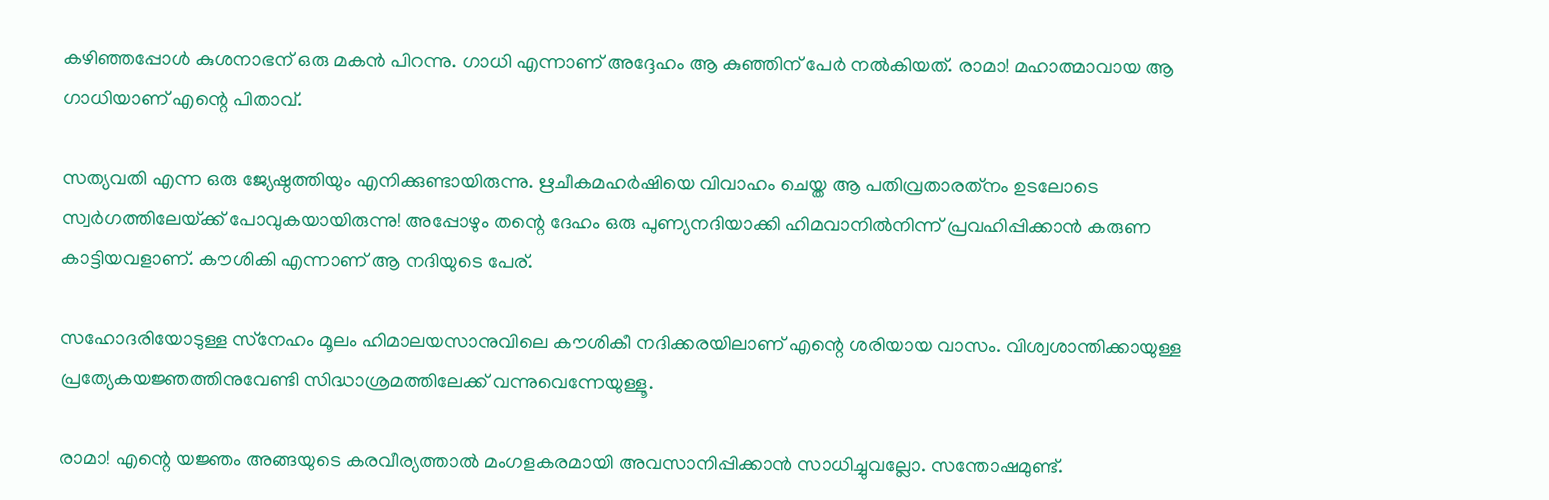കഴിഞ്ഞപ്പോള്‍ കുശനാഭന് ഒരു മകന്‍ പിറന്നു. ഗാധി എന്നാണ് അദ്ദേഹം ആ കുഞ്ഞിന് പേര്‍ നല്‍കിയത്. രാമാ! മഹാത്മാവായ ആ ഗാധിയാണ് എന്റെ പിതാവ്.

സത്യവതി എന്ന ഒരു ജ്യേഷ്ഠത്തിയും എനിക്കുണ്ടായിരുന്നു. ഋചീകമഹര്‍ഷിയെ വിവാഹം ചെയ്ത ആ പതിവ്രതാരത്‌നം ഉടലോടെ സ്വര്‍ഗത്തിലേയ്‌ക്ക് പോവുകയായിരുന്നു! അപ്പോഴും തന്റെ ദേഹം ഒരു പുണ്യനദിയാക്കി ഹിമവാനില്‍നിന്ന് പ്രവഹിപ്പിക്കാന്‍ കരുണ കാട്ടിയവളാണ്. കൗശികി എന്നാണ് ആ നദിയുടെ പേര്.

സഹോദരിയോടുള്ള സ്‌നേഹം മൂലം ഹിമാലയസാനുവിലെ കൗശികീ നദിക്കരയിലാണ് എന്റെ ശരിയായ വാസം. വിശ്വശാന്തിക്കായുള്ള പ്രത്യേകയജ്ഞത്തിനുവേണ്ടി സിദ്ധാശ്രമത്തിലേക്ക് വന്നുവെന്നേയുള്ളൂ.

രാമാ! എന്റെ യജ്ഞം അങ്ങയുടെ കരവീര്യത്താല്‍ മംഗളകരമായി അവസാനിപ്പിക്കാന്‍ സാധിച്ചുവല്ലോ. സന്തോഷമുണ്ട്.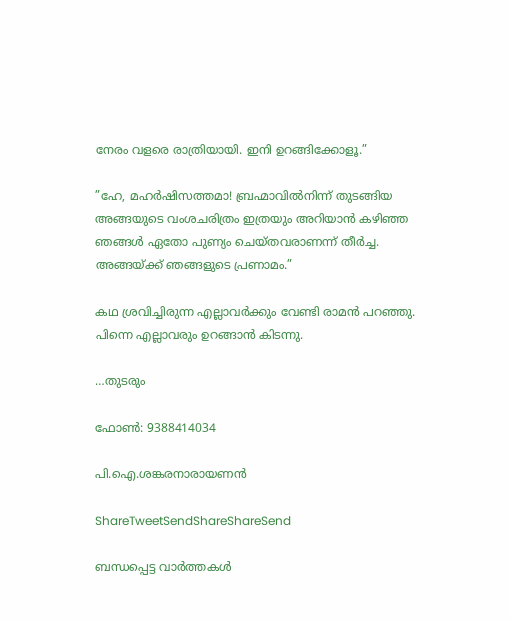നേരം വളരെ രാത്രിയായി. ഇനി ഉറങ്ങിക്കോളൂ.”

”ഹേ, മഹര്‍ഷിസത്തമാ! ബ്രഹ്മാവില്‍നിന്ന് തുടങ്ങിയ അങ്ങയുടെ വംശചരിത്രം ഇത്രയും അറിയാന്‍ കഴിഞ്ഞ ഞങ്ങള്‍ ഏതോ പുണ്യം ചെയ്തവരാണന്ന് തീര്‍ച്ച. അങ്ങയ്‌ക്ക് ഞങ്ങളുടെ പ്രണാമം.”

കഥ ശ്രവിച്ചിരുന്ന എല്ലാവര്‍ക്കും വേണ്ടി രാമന്‍ പറഞ്ഞു. പിന്നെ എല്ലാവരും ഉറങ്ങാന്‍ കിടന്നു.

…തുടരും

ഫോണ്‍: 9388414034

പി.ഐ.ശങ്കരനാരായണന്‍

ShareTweetSendShareShareSend

ബന്ധപ്പെട്ട വാര്‍ത്തകള്‍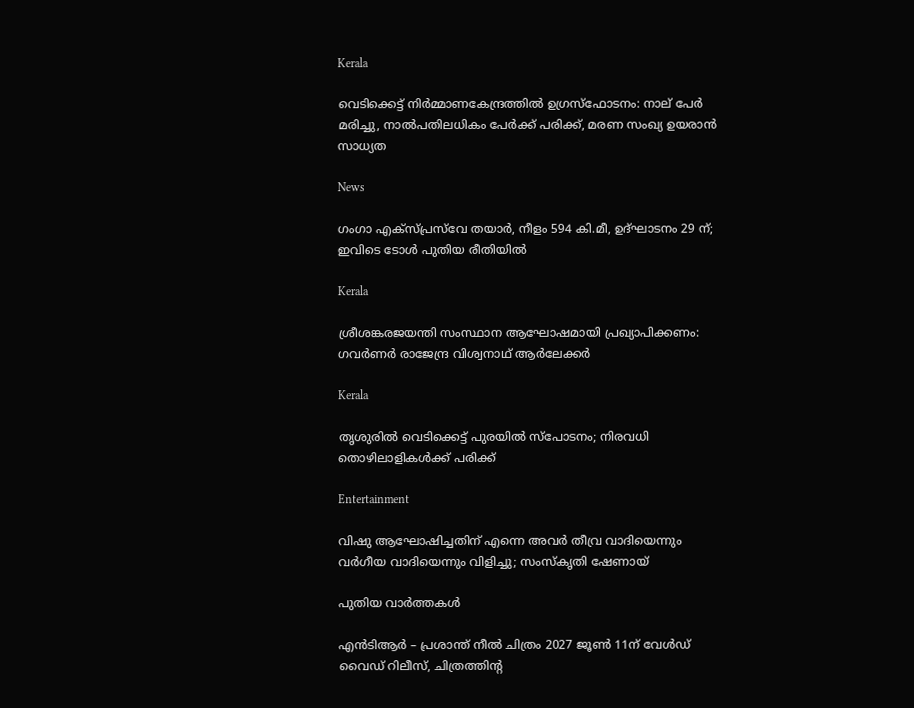Kerala

വെടിക്കെട്ട് നിർമ്മാണകേന്ദ്രത്തിൽ ഉഗ്രസ്ഫോടനം: നാല് പേർ മരിച്ചു, നാൽപതിലധികം പേർക്ക് പരിക്ക്, മരണ സംഖ്യ ഉയരാൻ സാധ്യത

News

ഗംഗാ എക്‌സ്പ്രസ്‌വേ തയാർ, നീളം 594 കി.മീ, ഉദ്ഘാടനം 29 ന്; ഇവിടെ ടോൾ പുതിയ രീതിയിൽ

Kerala

ശ്രീശങ്കരജയന്തി സംസ്ഥാന ആഘോഷമായി പ്രഖ്യാപിക്കണം:  ഗവര്‍ണര്‍ രാജേന്ദ്ര വിശ്വനാഥ് ആര്‍ലേക്കര്‍

Kerala

തൃശുരിൽ വെടിക്കെട്ട് പുരയിൽ സ്പോടനം; നിരവധി തൊഴിലാളികൾക്ക് പരിക്ക്

Entertainment

വിഷു ആഘോഷിച്ചതിന് എന്നെ അവർ തീവ്ര വാദിയെന്നും വർഗീയ വാദിയെന്നും വിളിച്ചു; സംസ്‌കൃതി ഷേണായ്

പുതിയ വാര്‍ത്തകള്‍

എന്‍ടിആർ – പ്രശാന്ത് നീല്‍ ചിത്രം 2027 ജൂൺ 11ന് വേൾഡ് വൈഡ് റിലീസ്‌, ചിത്രത്തിന്റ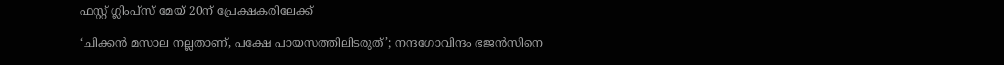ഫസ്റ്റ് ഗ്ലിംപ്സ് മേയ്‌ 20ന് പ്രേക്ഷകരിലേക്ക്

‘ചിക്കൻ മസാല നല്ലതാണ്, പക്ഷേ പായസത്തിലിടരുത്’; നന്ദഗോവിന്ദം ഭജൻസിനെ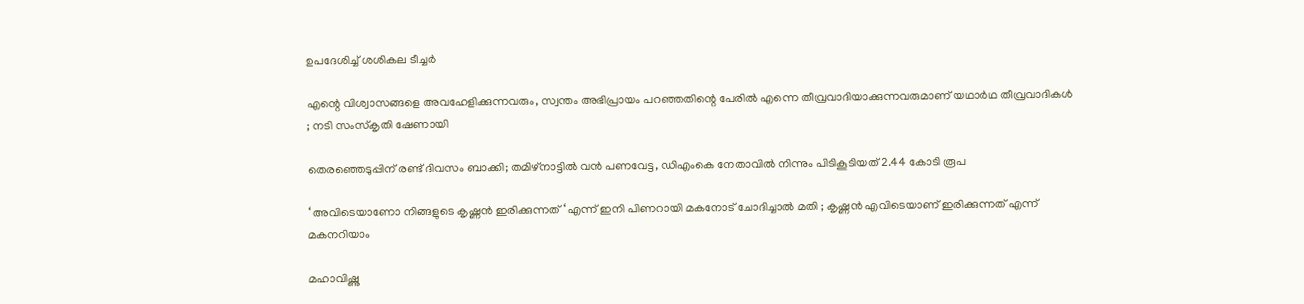ഉപദേശിച്ച് ശശികല ടീച്ചർ

എന്റെ വിശ്വാസങ്ങളെ അവഹേളിക്കുന്നവരും, സ്വന്തം അഭിപ്രായം പറഞ്ഞതിന്റെ പേരിൽ എന്നെ തീവ്രവാദിയാക്കുന്നവരുമാണ് യഥാർഥ തീവ്രവാദികൾ ; നടി സംസ്കൃതി ഷേണായി

തെരഞ്ഞെടുപ്പിന് രണ്ട് ദിവസം ബാക്കി; തമിഴ്നാട്ടിൽ വൻ പണവേട്ട, ഡിഎംകെ നേതാവിൽ നിന്നും പിടികൂടിയത് 2.44 കോടി രൂപ

‘ അവിടെയാണോ നിങ്ങളുടെ കൃഷ്ണൻ ഇരിക്കുന്നത് ‘ എന്ന് ഇനി പിണറായി മകനോട് ചോദിച്ചാൽ മതി ; കൃഷ്ണൻ എവിടെയാണ് ഇരിക്കുന്നത് എന്ന് മകനറിയാം

മഹാവിഷ്ണു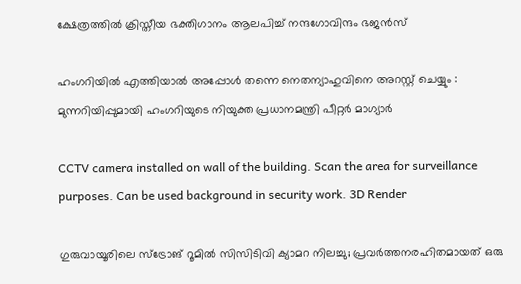ക്ഷേത്രത്തിൽ ക്രിസ്തീയ ഭക്തിഗാനം ആലപിച്ച് നന്ദഗോവിന്ദം ഭജൻസ്

ഹംഗറിയിൽ എത്തിയാൽ അപ്പോൾ തന്നെ നെതന്യാഹുവിനെ അറസ്റ്റ് ചെയ്യും : മുന്നറിയിപ്പുമായി ഹംഗറിയുടെ നിയുക്ത പ്രധാനമന്ത്രി പീറ്റർ മാഗ്യാർ

CCTV camera installed on wall of the building. Scan the area for surveillance purposes. Can be used background in security work. 3D Render

ഗുരുവായൂരിലെ സ്ട്രോങ് റൂമിൽ സിസിടിവി ക്യാമറ നിലച്ചു; പ്രവർത്തനരഹിതമായത് ഒരു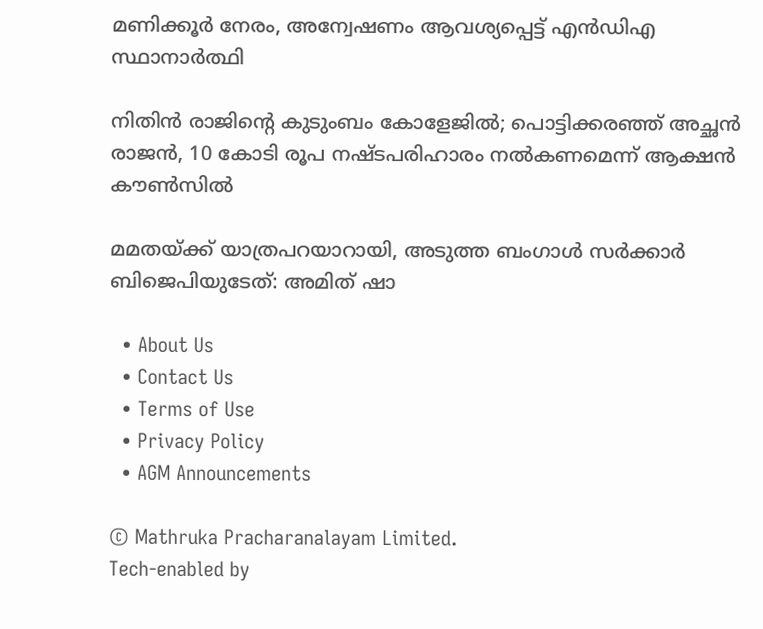മണിക്കൂർ നേരം, അന്വേഷണം ആവശ്യപ്പെട്ട് എൻഡിഎ സ്ഥാനാർത്ഥി

നിതിൻ രാജിന്റെ കുടുംബം കോളേജിൽ; പൊട്ടിക്കരഞ്ഞ് അച്ഛൻ രാജൻ, 10 കോടി രൂപ നഷ്ടപരിഹാരം നൽകണമെന്ന് ആക്ഷൻ കൗൺസിൽ

മമതയ്‌ക്ക് യാത്രപറയാറായി, അടുത്ത ബംഗാൾ സർക്കാർ ബിജെപിയുടേത്: അമിത് ഷാ

  • About Us
  • Contact Us
  • Terms of Use
  • Privacy Policy
  • AGM Announcements

© Mathruka Pracharanalayam Limited.
Tech-enabled by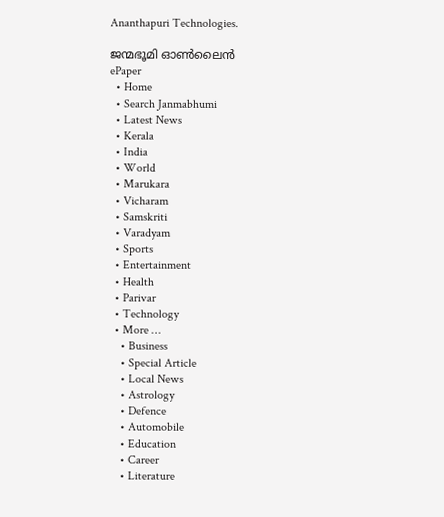Ananthapuri Technologies.

ജന്മഭൂമി ഓണ്‍ലൈന്‍
ePaper
  • Home
  • Search Janmabhumi
  • Latest News
  • Kerala
  • India
  • World
  • Marukara
  • Vicharam
  • Samskriti
  • Varadyam
  • Sports
  • Entertainment
  • Health
  • Parivar
  • Technology
  • More …
    • Business
    • Special Article
    • Local News
    • Astrology
    • Defence
    • Automobile
    • Education
    • Career
    • Literature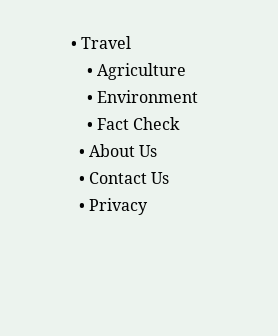• Travel
    • Agriculture
    • Environment
    • Fact Check
  • About Us
  • Contact Us
  • Privacy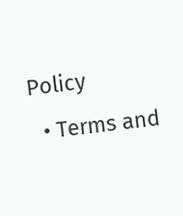Policy
  • Terms and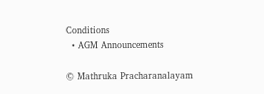Conditions
  • AGM Announcements

© Mathruka Pracharanalayam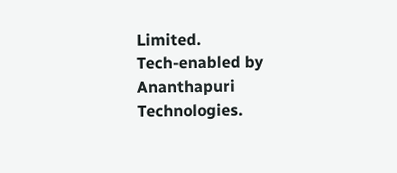Limited.
Tech-enabled by Ananthapuri Technologies.